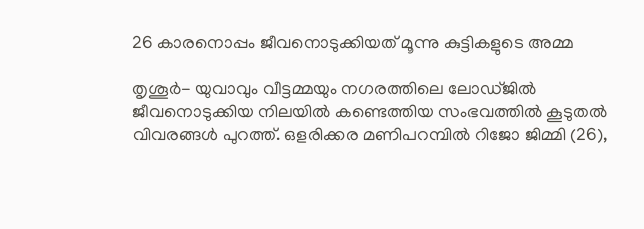26 കാരനൊപ്പം ജീവനൊടുക്കിയത് മൂന്നു കുട്ടികളുടെ അമ്മ

തൃശൂര്‍- യുവാവും വീട്ടമ്മയും നഗരത്തിലെ ലോഡ്ജില്‍ ജീവനൊടുക്കിയ നിലയില്‍ കണ്ടെത്തിയ സംഭവത്തില്‍ കൂടുതല്‍ വിവരങ്ങള്‍ പുറത്ത്. ഒളരിക്കര മണിപറമ്പില്‍ റിജോ ജിമ്മി (26),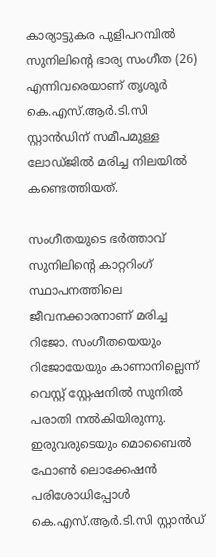കാര്യാട്ടുകര പുളിപറമ്പില്‍ സുനിലിന്റെ ഭാര്യ സംഗീത (26) എന്നിവരെയാണ് തൃശൂര്‍ കെ.എസ്.ആര്‍.ടി.സി സ്റ്റാന്‍ഡിന് സമീപമുള്ള ലോഡ്ജില്‍ മരിച്ച നിലയില്‍ കണ്ടെത്തിയത്.

സംഗീതയുടെ ഭര്‍ത്താവ് സുനിലിന്റെ കാറ്ററിംഗ് സ്ഥാപനത്തിലെ ജീവനക്കാരനാണ് മരിച്ച റിജോ. സംഗീതയെയും റിജോയേയും കാണാനില്ലെന്ന് വെസ്റ്റ് സ്റ്റേഷനില്‍ സുനില്‍ പരാതി നല്‍കിയിരുന്നു. ഇരുവരുടെയും മൊബൈല്‍ ഫോണ്‍ ലൊക്കേഷന്‍ പരിശോധിപ്പോള്‍ കെ.എസ്.ആര്‍.ടി.സി സ്റ്റാന്‍ഡ്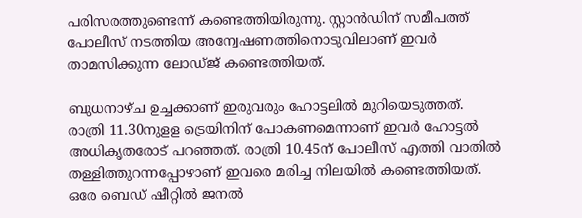പരിസരത്തുണ്ടെന്ന് കണ്ടെത്തിയിരുന്നു. സ്റ്റാന്‍ഡിന് സമീപത്ത് പോലീസ് നടത്തിയ അന്വേഷണത്തിനൊടുവിലാണ് ഇവര്‍ താമസിക്കുന്ന ലോഡ്ജ് കണ്ടെത്തിയത്.

ബുധനാഴ്ച ഉച്ചക്കാണ് ഇരുവരും ഹോട്ടലില്‍ മുറിയെടുത്തത്. രാത്രി 11.30നുളള ട്രെയിനിന് പോകണമെന്നാണ് ഇവര്‍ ഹോട്ടല്‍ അധികൃതരോട് പറഞ്ഞത്. രാത്രി 10.45ന് പോലീസ് എത്തി വാതില്‍ തള്ളിത്തുറന്നപ്പോഴാണ് ഇവരെ മരിച്ച നിലയില്‍ കണ്ടെത്തിയത്. ഒരേ ബെഡ് ഷീറ്റില്‍ ജനല്‍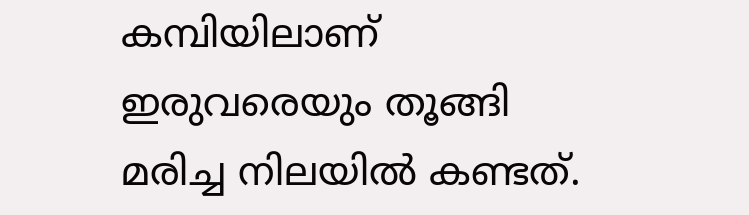കമ്പിയിലാണ് ഇരുവരെയും തൂങ്ങി മരിച്ച നിലയില്‍ കണ്ടത്.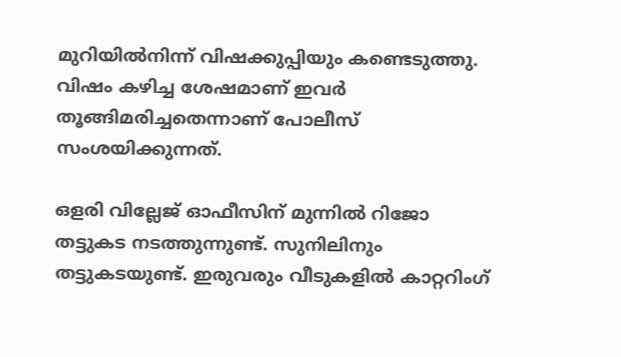മുറിയില്‍നിന്ന് വിഷക്കുപ്പിയും കണ്ടെടുത്തു. വിഷം കഴിച്ച ശേഷമാണ് ഇവര്‍ തൂങ്ങിമരിച്ചതെന്നാണ് പോലീസ് സംശയിക്കുന്നത്.

ഒളരി വില്ലേജ് ഓഫീസിന് മുന്നില്‍ റിജോ തട്ടുകട നടത്തുന്നുണ്ട്. സുനിലിനും തട്ടുകടയുണ്ട്. ഇരുവരും വീടുകളില്‍ കാറ്ററിംഗ്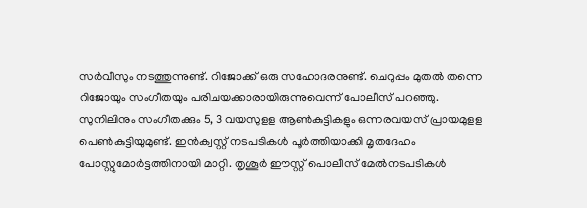സര്‍വീസും നടത്തുന്നുണ്ട്. റിജോക്ക് ഒരു സഹോദരനുണ്ട്. ചെറുപ്പം മുതല്‍ തന്നെ റിജോയും സംഗീതയും പരിചയക്കാരായിരുന്നുവെന്ന് പോലീസ് പറഞ്ഞു. സുനിലിനും സംഗീതക്കും 5, 3 വയസുളള ആണ്‍കുട്ടികളും ഒന്നരവയസ് പ്രായമുളള പെണ്‍കുട്ടിയുമുണ്ട്. ഇന്‍ക്വസ്റ്റ് നടപടികള്‍ പൂര്‍ത്തിയാക്കി മൃതദേഹം പോസ്റ്റുമോര്‍ട്ടത്തിനായി മാറ്റി. തൃശൂര്‍ ഈസ്റ്റ് പൊലീസ് മേല്‍നടപടികള്‍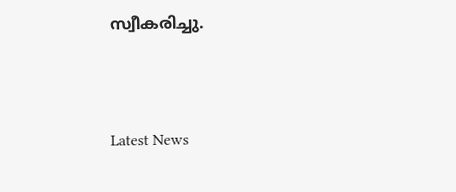സ്വീകരിച്ചു.



Latest News